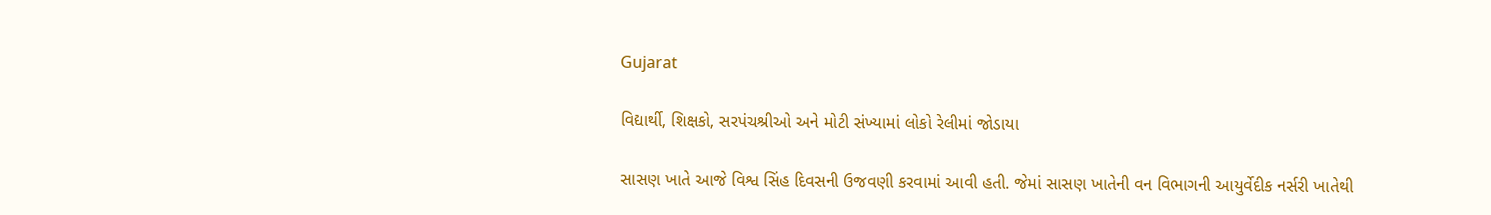Gujarat

વિદ્યાર્થી, શિક્ષકો, સરપંચશ્રીઓ અને મોટી સંખ્યામાં લોકો રેલીમાં જોડાયા

સાસણ ખાતે આજે વિશ્વ સિંહ દિવસની ઉજવણી કરવામાં આવી હતી. જેમાં સાસણ ખાતેની વન વિભાગની આયુર્વેદીક નર્સરી ખાતેથી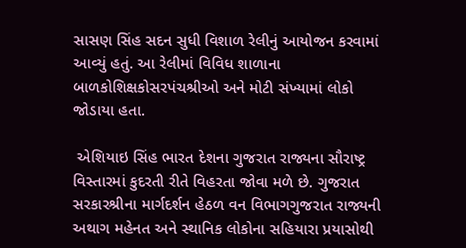સાસણ સિંહ સદન સુધી વિશાળ રેલીનું આયોજન કરવામાં આવ્યું હતું. આ રેલીમાં વિવિધ શાળાના બાળકોશિક્ષકોસરપંચશ્રીઓ અને મોટી સંખ્યામાં લોકો જોડાયા હતા.

 એશિયાઇ સિંહ ભારત દેશના ગુજરાત રાજ્યના સૌરાષ્ટ્ર વિસ્તારમાં કુદરતી રીતે વિહરતા જોવા મળે છે. ગુજરાત સરકારશ્રીના માર્ગદર્શન હેઠળ વન વિભાગગુજરાત રાજ્યની અથાગ મહેનત અને સ્થાનિક લોકોના સહિયારા પ્રયાસોથી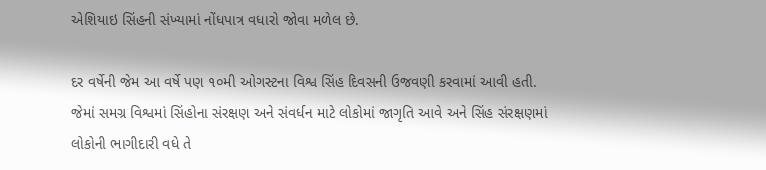એશિયાઇ સિંહની સંખ્યામાં નોંધપાત્ર વધારો જોવા મળેલ છે.

દર વર્ષેની જેમ આ વર્ષે પણ ૧૦મી ઓગસ્ટના વિશ્વ સિંહ દિવસની ઉજવણી કરવામાં આવી હતી. જેમાં સમગ્ર વિશ્વમાં સિંહોના સંરક્ષણ અને સંવર્ધન માટે લોકોમાં જાગૃતિ આવે અને સિંહ સંરક્ષણમાં લોકોની ભાગીદારી વધે તે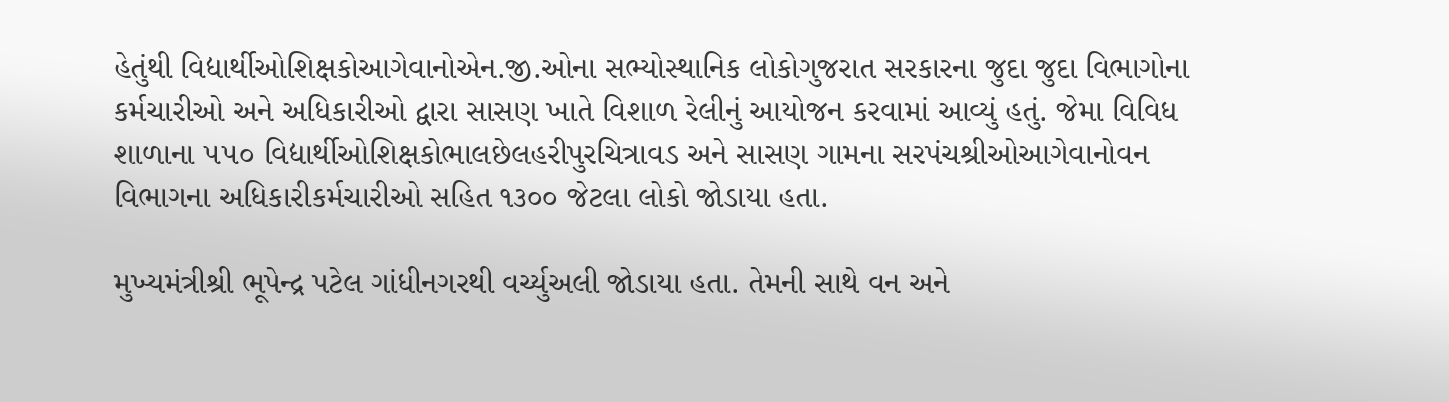હેતુંથી વિદ્યાર્થીઓશિક્ષકોઆગેવાનોએન.જી.ઓના સભ્યોસ્થાનિક લોકોગુજરાત સરકારના જુદા જુદા વિભાગોના કર્મચારીઓ અને અધિકારીઓ દ્વારા સાસણ ખાતે વિશાળ રેલીનું આયોજન કરવામાં આવ્યું હતું. જેમા વિવિધ શાળાના ૫૫૦ વિદ્યાર્થીઓશિક્ષકોભાલછેલહરીપુરચિત્રાવડ અને સાસણ ગામના સરપંચશ્રીઓઆગેવાનોવન વિભાગના અધિકારીકર્મચારીઓ સહિત ૧૩૦૦ જેટલા લોકો જોડાયા હતા.

મુખ્યમંત્રીશ્રી ભૂપેન્દ્ર પટેલ ગાંધીનગરથી વર્ચ્યુઅલી જોડાયા હતા. તેમની સાથે વન અને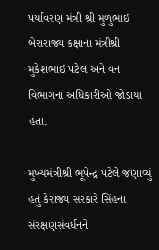પર્યાવરણ મંત્રી શ્રી મુળુભાઇ બેરારાજ્ય કક્ષાના મંત્રીશ્રી મુકેશભાઇ પટેલ અને વન વિભાગના અધિકારીઓ જોડાયા હતા.

મુખ્યમંત્રીશ્રી ભૂપેન્દ્ર પટેલે જણાવ્યું હતું કેરાજ્ય સરકારે સિંહના સંરક્ષણસંવર્ધનને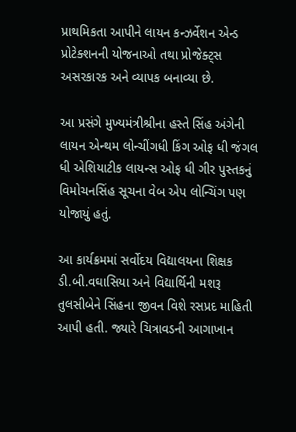પ્રાથમિકતા આપીને લાયન કન્‍ઝર્વેશન એન્‍ડ પ્રોટેક્શનની યોજનાઓ તથા પ્રોજેક્ટ્સ અસરકારક અને વ્યાપક બનાવ્યા છે.

આ પ્રસંગે મુખ્યમંત્રીશ્રીના હસ્તે સિંહ અંગેની લાયન એન્થમ લોન્ચીંગધી કિંગ ઓફ ધી જંગલ ધી એશિયાટીક લાયન્સ ઓફ ધી ગીર પુસ્તકનું વિમોચનસિંહ સૂચના વેબ એપ લોન્ચિંગ પણ યોજાયું હતું.

આ કાર્યક્રમમાં સર્વોદય વિદ્યાલયના શિક્ષક ડી.બી.વઘાસિયા અને વિદ્યાર્થિની મશરૂ તુલસીબેને સિંહના જીવન વિશે રસપ્રદ માહિતી આપી હતી. જ્યારે ચિત્રાવડની આગાખાન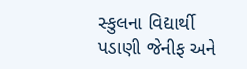સ્કુલના વિદ્યાર્થી પડાણી જેનીફ અને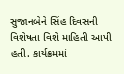સુજાનબેને સિંહ દિવસની વિશેષતા વિશે માહિતી આપી હતી. કાર્યક્રમમાં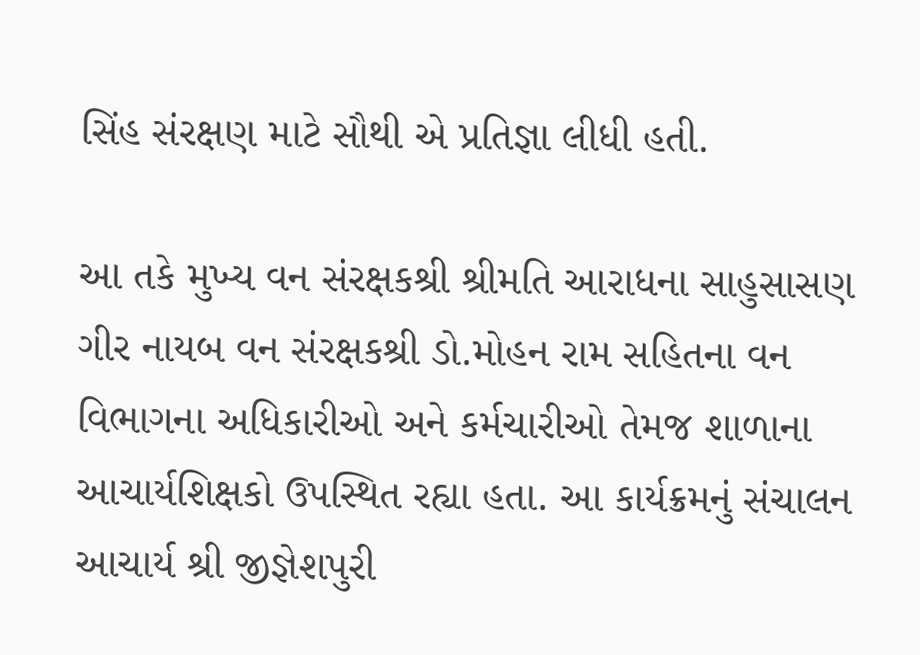સિંહ સંરક્ષણ માટે સૌથી એ પ્રતિજ્ઞા લીધી હતી.

આ તકે મુખ્ય વન સંરક્ષકશ્રી શ્રીમતિ આરાધના સાહુસાસણ ગીર નાયબ વન સંરક્ષકશ્રી ડો.મોહન રામ સહિતના વન વિભાગના અધિકારીઓ અને કર્મચારીઓ તેમજ શાળાના આચાર્યશિક્ષકો ઉપસ્થિત રહ્યા હતા. આ કાર્યક્રમનું સંચાલન આચાર્ય શ્રી જીજ્ઞેશપુરી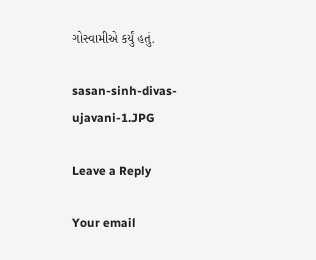ગોસ્વામીએ કર્યું હતું.

sasan-sinh-divas-ujavani-1.JPG

Leave a Reply

Your email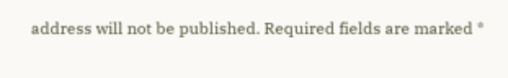address will not be published. Required fields are marked *